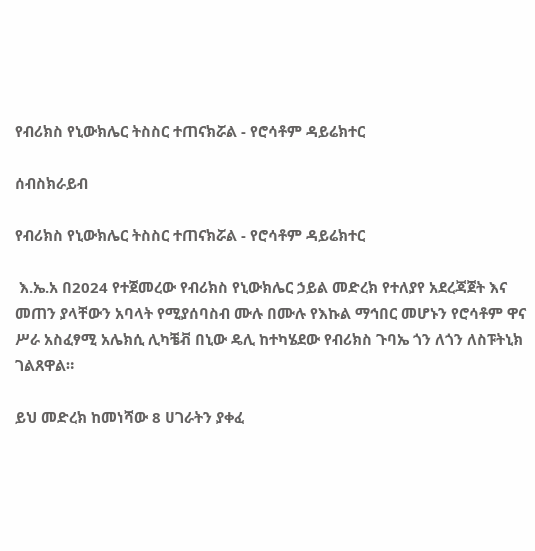የብሪክስ የኒውክሌር ትስስር ተጠናክሯል - የሮሳቶም ዳይሬክተር

ሰብስክራይብ

የብሪክስ የኒውክሌር ትስስር ተጠናክሯል - የሮሳቶም ዳይሬክተር

 እ.ኤ.አ በ2024 የተጀመረው የብሪክስ የኒውክሌር ኃይል መድረክ የተለያየ አደረጃጀት እና መጠን ያላቸውን አባላት የሚያሰባስብ ሙሉ በሙሉ የእኩል ማኅበር መሆኑን የሮሳቶም ዋና ሥራ አስፈፃሚ አሌክሲ ሊካቼቭ በኒው ዴሊ ከተካሄደው የብሪክስ ጉባኤ ጎን ለጎን ለስፑትኒክ ገልጸዋል።

ይህ መድረክ ከመነሻው 8 ሀገራትን ያቀፈ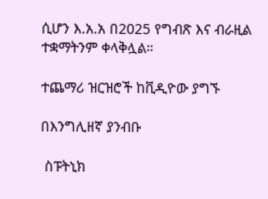ሲሆን እ.አ.አ በ2025 የግብጽ እና ብራዚል ተቋማትንም ቀላቅሏል።

ተጨማሪ ዝርዝሮች ከቪዲዮው ያግኙ

በእንግሊዘኛ ያንብቡ

 ስፑትኒክ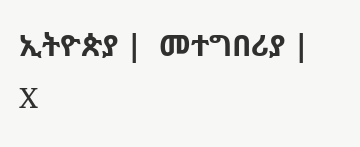ኢትዮጵያ |  መተግበሪያ |  X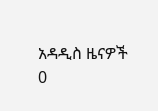አዳዲስ ዜናዎች
0